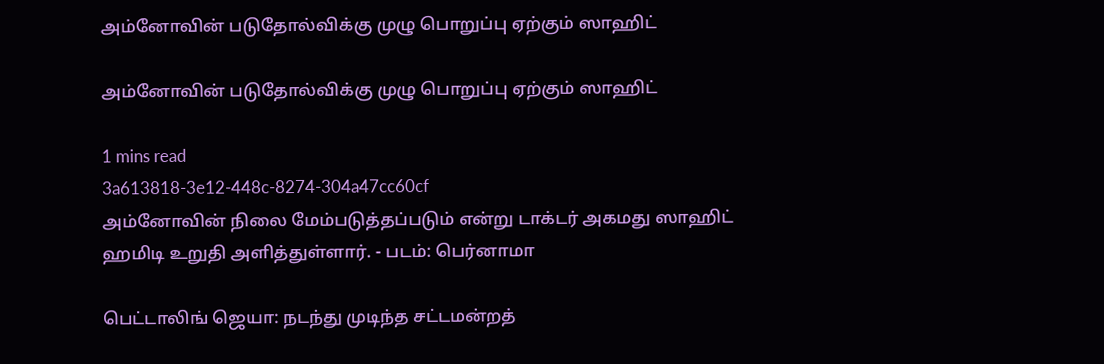அம்னோவின் படுதோல்விக்கு முழு பொறுப்பு ஏற்கும் ஸாஹிட்

அம்னோவின் படுதோல்விக்கு முழு பொறுப்பு ஏற்கும் ஸாஹிட்

1 mins read
3a613818-3e12-448c-8274-304a47cc60cf
அம்னோவின் நிலை மேம்படுத்தப்படும் என்று டாக்டர் அகமது ஸாஹிட் ஹமிடி உறுதி அளித்துள்ளார். - படம்: பெர்னாமா

பெட்டாலிங் ஜெயா: நடந்து முடிந்த சட்டமன்றத்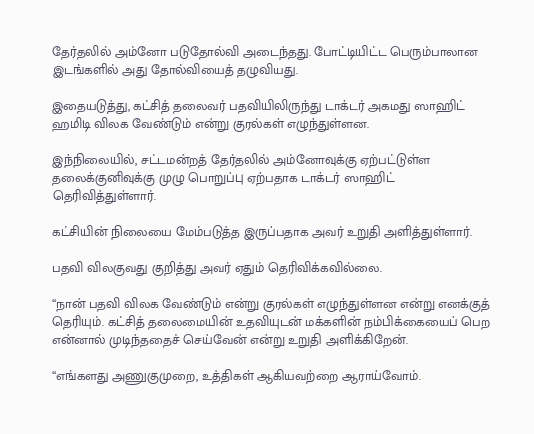தேர்தலில் அம்னோ படுதோல்வி அடைந்தது. போட்டியிட்ட பெரும்பாலான இடங்களில் அது தோல்வியைத் தழுவியது.

இதையடுத்து, கட்சித் தலைவர் பதவியிலிருந்து டாக்டர் அகமது ஸாஹிட் ஹமிடி விலக வேண்டும் என்று குரல்கள் எழுந்துள்ளன.

இந்நிலையில், சட்டமன்றத் தேர்தலில் அம்னோவுக்கு ஏற்பட்டுள்ள தலைக்குனிவுக்கு முழு பொறுப்பு ஏற்பதாக டாக்டர் ஸாஹிட் தெரிவித்துள்ளார்.

கட்சியின் நிலையை மேம்படுத்த இருப்பதாக அவர் உறுதி அளித்துள்ளார்.

பதவி விலகுவது குறித்து அவர் ஏதும் தெரிவிக்கவில்லை.

“நான் பதவி விலக வேண்டும் என்று குரல்கள் எழுந்துள்ளன என்று எனக்குத் தெரியும். கட்சித் தலைமையின் உதவியுடன் மக்களின் நம்பிக்கையைப் பெற என்னால் முடிந்ததைச் செய்வேன் என்று உறுதி அளிக்கிறேன்.

“எங்களது அணுகுமுறை, உத்திகள் ஆகியவற்றை ஆராய்வோம்.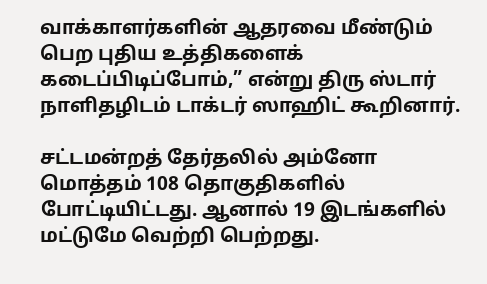வாக்காளர்களின் ஆதரவை மீண்டும் பெற புதிய உத்திகளைக் கடைப்பிடிப்போம்,” என்று திரு ஸ்டார் நாளிதழிடம் டாக்டர் ஸாஹிட் கூறினார்.

சட்டமன்றத் தேர்தலில் அம்னோ மொத்தம் 108 தொகுதிகளில் போட்டியிட்டது. ஆனால் 19 இடங்களில் மட்டுமே வெற்றி பெற்றது.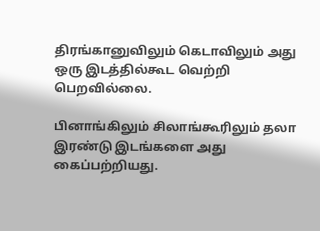திரங்கானுவிலும் கெடாவிலும் அது ஒரு இடத்தில்கூட வெற்றி பெறவில்லை.

பினாங்கிலும் சிலாங்கூரிலும் தலா இரண்டு இடங்களை அது கைப்பற்றியது.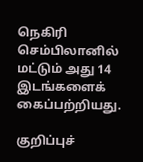நெகிரி செம்பிலானில் மட்டும் அது 14 இடங்களைக் கைப்பற்றியது.

குறிப்புச்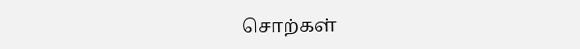சொற்கள்